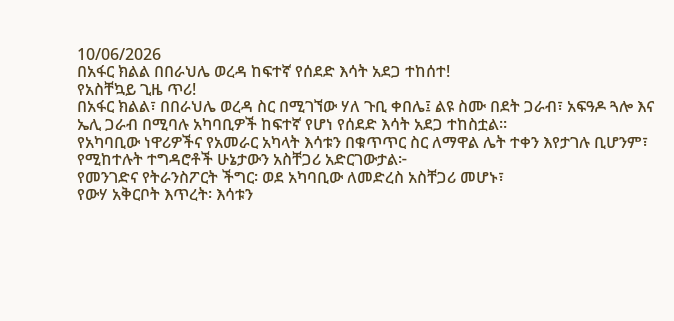10/06/2026
በአፋር ክልል በበራህሌ ወረዳ ከፍተኛ የሰደድ እሳት አደጋ ተከሰተ!
የአስቸኳይ ጊዜ ጥሪ!
በአፋር ክልል፣ በበራህሌ ወረዳ ስር በሚገኘው ሃለ ጉቢ ቀበሌ፤ ልዩ ስሙ በደት ጋራብ፣ አፍዓዶ ጓሎ እና ኤሊ ጋራብ በሚባሉ አካባቢዎች ከፍተኛ የሆነ የሰደድ እሳት አደጋ ተከስቷል።
የአካባቢው ነዋሪዎችና የአመራር አካላት እሳቱን በቁጥጥር ስር ለማዋል ሌት ተቀን እየታገሉ ቢሆንም፣ የሚከተሉት ተግዳሮቶች ሁኔታውን አስቸጋሪ አድርገውታል፦
የመንገድና የትራንስፖርት ችግር፡ ወደ አካባቢው ለመድረስ አስቸጋሪ መሆኑ፣
የውሃ አቅርቦት እጥረት፡ እሳቱን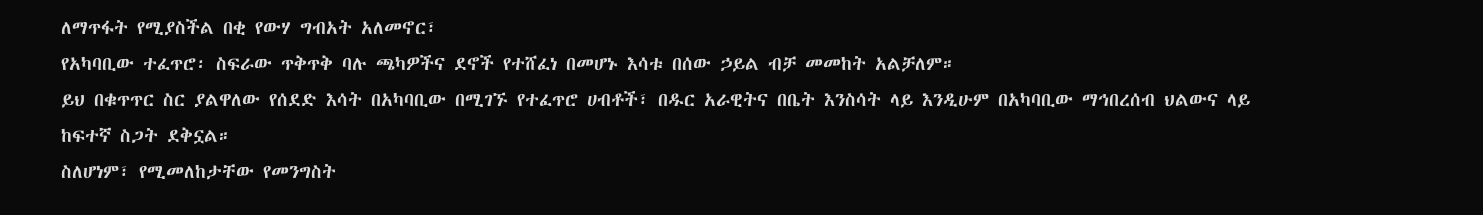ለማጥፋት የሚያስችል በቂ የውሃ ግብአት አለመኖር፣
የአካባቢው ተፈጥሮ፡ ስፍራው ጥቅጥቅ ባሉ ጫካዎችና ደኖች የተሸፈነ በመሆኑ እሳቱ በሰው ኃይል ብቻ መመከት አልቻለም።
ይህ በቁጥጥር ስር ያልዋለው የሰደድ እሳት በአካባቢው በሚገኙ የተፈጥሮ ሀብቶች፣ በዱር አራዊትና በቤት እንስሳት ላይ እንዲሁም በአካባቢው ማኅበረሰብ ህልውና ላይ ከፍተኛ ስጋት ደቅኗል።
ስለሆነም፣ የሚመለከታቸው የመንግስት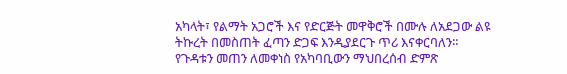አካላት፣ የልማት አጋሮች እና የድርጅት መዋቅሮች በሙሉ ለአደጋው ልዩ ትኩረት በመስጠት ፈጣን ድጋፍ እንዲያደርጉ ጥሪ እናቀርባለን።
የጉዳቱን መጠን ለመቀነስ የአካባቢውን ማህበረሰብ ድምጽ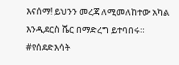እናሰማ! ይህንን መረጃ ለሚመለከተው አካል እንዲደርስ ሼር በማድረግ ይተባበሩ።
#የሰደድእሳት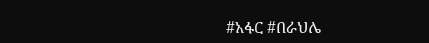#አፋር #በራህሌ